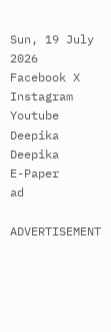Sun, 19 July 2026
Facebook X Instagram Youtube
Deepika
Deepika
E-Paper
ad

ADVERTISEMENT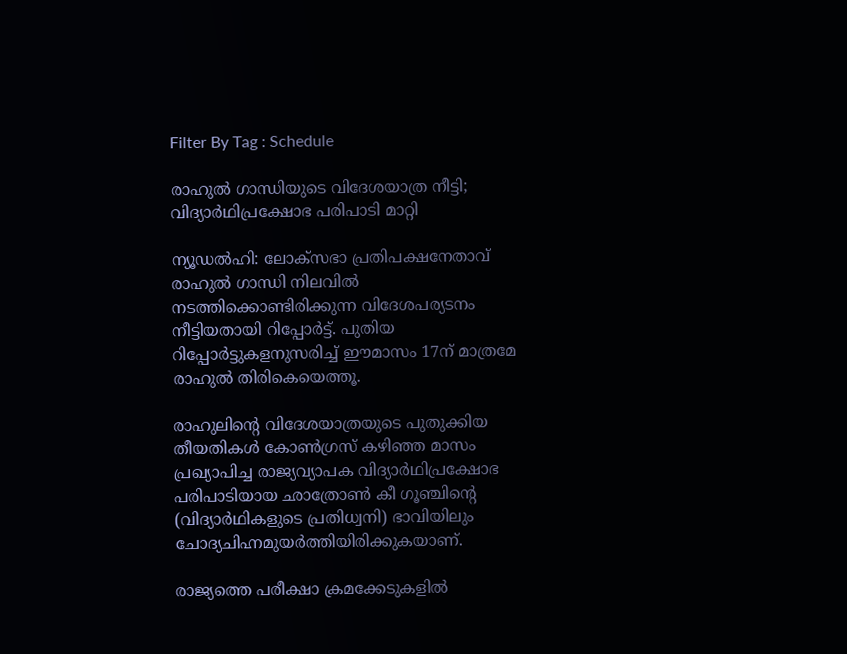Filter By Tag : Schedule

രാഹുൽ ഗാന്ധിയുടെ വിദേശയാത്ര നീട്ടി; വിദ്യാർഥിപ്രക്ഷോഭ പരിപാടി മാറ്റി

ന്യൂഡൽഹി: ലോക്സഭാ പ്രതിപക്ഷനേതാവ് രാഹുൽ ഗാന്ധി നിലവിൽ നടത്തിക്കൊണ്ടിരിക്കുന്ന വിദേശപര്യടനം നീട്ടിയതായി റിപ്പോർട്ട്. പുതിയ റിപ്പോർട്ടുകളനുസരിച്ച് ഈമാസം 17ന് മാത്രമേ രാഹുൽ തിരികെയെത്തൂ.

രാഹുലിന്‍റെ വിദേശയാത്രയുടെ പുതുക്കിയ തീയതികൾ കോൺഗ്രസ് കഴിഞ്ഞ മാസം പ്രഖ്യാപിച്ച രാജ്യവ്യാപക വിദ്യാർഥിപ്രക്ഷോഭ പരിപാടിയായ ഛാത്രോൺ കീ ഗൂഞ്ചിന്‍റെ (വിദ്യാർഥികളുടെ പ്രതിധ്വനി) ഭാവിയിലും ചോദ്യചിഹ്നമുയർത്തിയിരിക്കുകയാണ്.

രാജ്യത്തെ പരീക്ഷാ ക്രമക്കേടുകളിൽ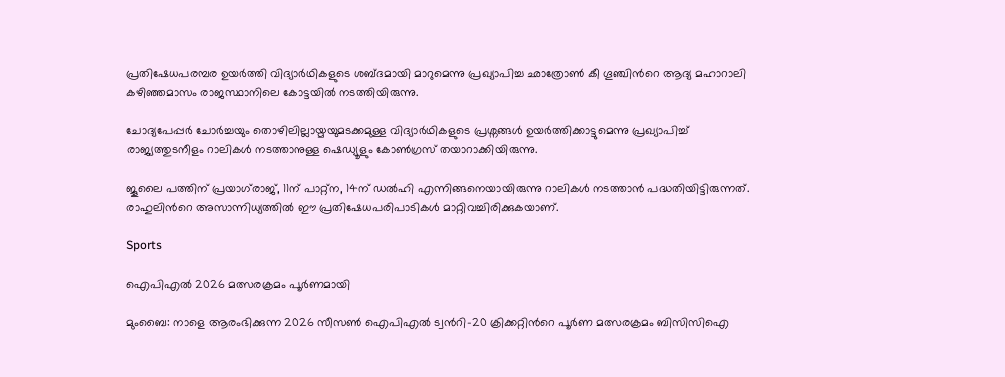പ്രതിഷേധപരമ്പര ഉയർത്തി വിദ്യാർഥികളുടെ ശബ്‌ദമായി മാറുമെന്നു പ്രഖ്യാപിച്ച ഛാത്രോൺ കീ ഗൂഞ്ചിന്‍റെ ആദ്യ മഹാറാലി കഴിഞ്ഞമാസം രാജസ്ഥാനിലെ കോട്ടയിൽ നടത്തിയിരുന്നു.

ചോദ്യപേപ്പർ ചോർച്ചയും തൊഴിലില്ലായ്മയുമടക്കമുള്ള വിദ്യാർഥികളുടെ പ്രശ്നങ്ങൾ ഉയർത്തിക്കാട്ടുമെന്നു പ്രഖ്യാപിച്ച് രാജ്യത്തുടനീളം റാലികൾ നടത്താനുള്ള ഷെഡ്യൂളും കോൺഗ്രസ് തയാറാക്കിയിരുന്നു.

ജൂലൈ പത്തിന് പ്രയാഗ്‌രാജ്, 11ന് പാറ്റ്ന, 14ന് ഡൽഹി എന്നിങ്ങനെയായിരുന്നു റാലികൾ നടത്താൻ പദ്ധതിയിട്ടിരുന്നത്. രാഹുലിന്‍റെ അസാന്നിധ്യത്തിൽ ഈ പ്രതിഷേധപരിപാടികൾ മാറ്റിവച്ചിരിക്കുകയാണ്.

Sports

ഐപിഎല്‍ 2026 മത്സരക്രമം പൂര്‍ണമായി

മുംബൈ: നാളെ ആരംഭിക്കുന്ന 2026 സീസണ്‍ ഐപിഎല്‍ ട്വന്‍റി-20 ക്രിക്കറ്റിന്‍റെ പൂര്‍ണ മത്സരക്രമം ബിസിസിഐ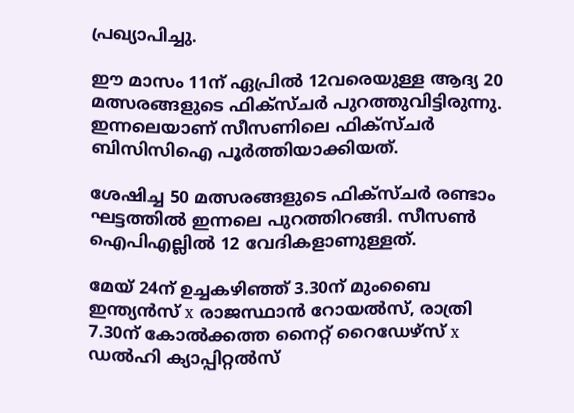പ്രഖ്യാപിച്ചു.

ഈ മാസം 11ന് ഏപ്രില്‍ 12വരെയുള്ള ആദ്യ 20 മത്സരങ്ങളുടെ ഫിക്‌സ്ചര്‍ പുറത്തുവിട്ടിരുന്നു. ഇന്നലെയാണ് സീസണിലെ ഫിക്‌സ്ചര്‍ ബിസിസിഐ പൂര്‍ത്തിയാക്കിയത്.

ശേഷിച്ച 50 മത്സരങ്ങളുടെ ഫിക്‌സ്ചര്‍ രണ്ടാം ഘട്ടത്തില്‍ ഇന്നലെ പുറത്തിറങ്ങി. സീസണ്‍ ഐപിഎല്ലില്‍ 12 വേദികളാണുള്ളത്.

മേയ് 24ന് ഉച്ചകഴിഞ്ഞ് 3.30ന് മുംബൈ ഇന്ത്യന്‍സ് x രാജസ്ഥാന്‍ റോയല്‍സ്, രാത്രി 7.30ന് കോല്‍ക്കത്ത നൈറ്റ് റൈഡേഴ്‌സ് x ഡല്‍ഹി ക്യാപ്പിറ്റല്‍സ്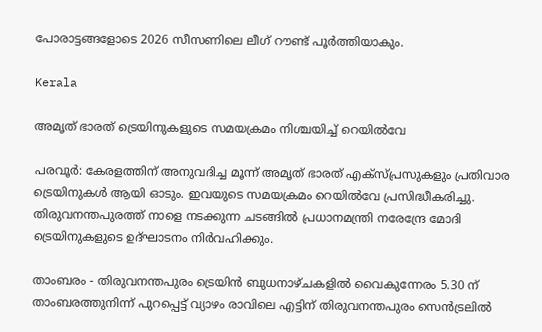പോരാട്ടങ്ങളോടെ 2026 സീസണിലെ ലീഗ് റൗണ്ട് പൂര്‍ത്തിയാകും.

Kerala

അമൃത് ഭാരത് ട്രെയിനുകളുടെ സമയക്രമം നിശ്ചയിച്ച് റെയിൽവേ

പരവൂർ: കേരളത്തിന് അനുവദിച്ച മൂന്ന് അമൃത് ഭാരത് എക്സ്പ്രസുകളും പ്രതിവാര ട്രെയിനുകൾ ആയി ഓടും. ഇവയുടെ സമയക്രമം റെയിൽവേ പ്രസിദ്ധീകരിച്ചു. തിരുവനന്തപുരത്ത് നാളെ നടക്കുന്ന ചടങ്ങിൽ പ്രധാനമന്ത്രി നരേന്ദ്രേ മോദി ട്രെയിനുകളുടെ ഉദ്ഘാടനം നിർവഹിക്കും.

താംബരം - തിരുവനന്തപുരം ട്രെയിൻ ബുധനാഴ്ചകളിൽ വൈകുന്നേരം 5.30 ന് താംബരത്തുനിന്ന് പുറപ്പെട്ട് വ്യാഴം രാവിലെ എട്ടിന് തിരുവനന്തപുരം സെൻട്രലിൽ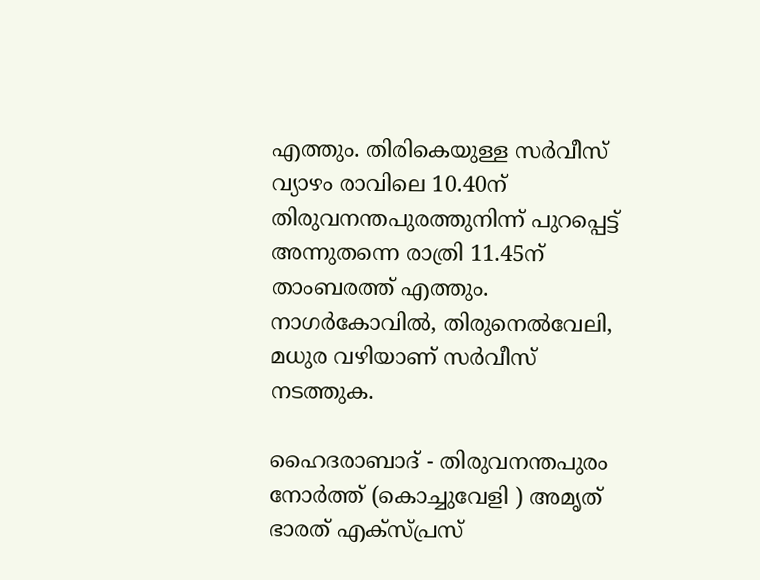എത്തും. തിരികെയുള്ള സർവീസ് വ്യാഴം രാവിലെ 10.40ന് തിരുവനന്തപുരത്തുനിന്ന് പുറപ്പെട്ട് അന്നുതന്നെ രാത്രി 11.45ന് താംബരത്ത് എത്തും. നാഗർകോവിൽ, തിരുനെൽവേലി, മധുര വഴിയാണ് സർവീസ് നടത്തുക.

ഹൈദരാബാദ് - തിരുവനന്തപുരം നോർത്ത് (കൊച്ചുവേളി ) അമൃത് ഭാരത് എക്സ്പ്രസ്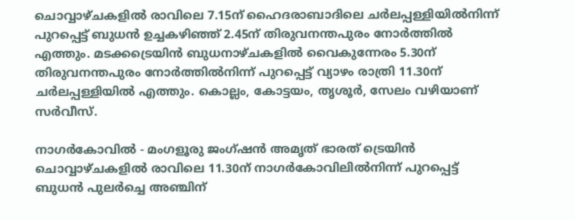ചൊവ്വാഴ്ചകളിൽ രാവിലെ 7.15ന് ഹൈദരാബാദിലെ ചർലപ്പള്ളിയിൽനിന്ന് പുറപ്പെട്ട് ബുധൻ ഉച്ചകഴിഞ്ഞ് 2.45ന് തിരുവനന്തപുരം നോർത്തിൽ എത്തും. മടക്കട്രെയിൻ ബുധനാഴ്ചകളിൽ വൈകുന്നേരം 5.30ന് തിരുവനന്തപുരം നോർത്തിൽനിന്ന് പുറപ്പെട്ട് വ്യാഴം രാത്രി 11.30ന് ചർലപ്പള്ളിയിൽ എത്തും. കൊല്ലം, കോട്ടയം, തൃശൂർ, സേലം വഴിയാണ് സർവീസ്.

നാഗർകോവിൽ - മംഗളൂരു ജംഗ്ഷൻ അമൃത് ഭാരത് ട്രെയിൻ ചൊവ്വാഴ്ചകളിൽ രാവിലെ 11.30ന് നാഗർകോവിലിൽനിന്ന് പുറപ്പെട്ട് ബുധൻ പുലർച്ചെ അഞ്ചിന്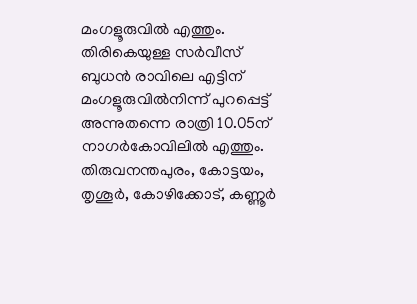മംഗളൂരുവിൽ എത്തും. തിരികെയുള്ള സർവീസ് ബുധൻ രാവിലെ എട്ടിന് മംഗളൂരുവിൽനിന്ന് പുറപ്പെട്ട് അന്നുതന്നെ രാത്രി 10.05ന് നാഗർകോവിലിൽ എത്തും. തിരുവനന്തപുരം, കോട്ടയം, തൃശൂർ, കോഴിക്കോട്, കണ്ണൂർ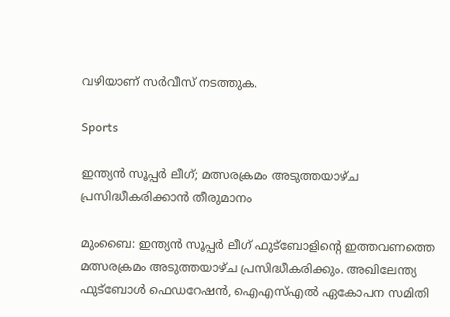വഴിയാണ് സർവീസ് നടത്തുക.

Sports

ഇന്ത്യന്‍ സൂപ്പര്‍ ലീഗ്; മത്സരക്രമം അടുത്തയാഴ്ച പ്രസിദ്ധീകരിക്കാൻ തീരുമാനം

മുംബൈ: ഇന്ത്യന്‍ സൂപ്പര്‍ ലീഗ് ഫുട്ബോളിന്‍റെ ഇത്തവണത്തെ മത്സരക്രമം അടുത്തയാഴ്ച പ്രസിദ്ധീകരിക്കും. അഖിലേന്ത്യ ഫുട്‌ബോള്‍ ഫെഡറേഷന്‍, ഐഎസ്എല്‍ ഏകോപന സമിതി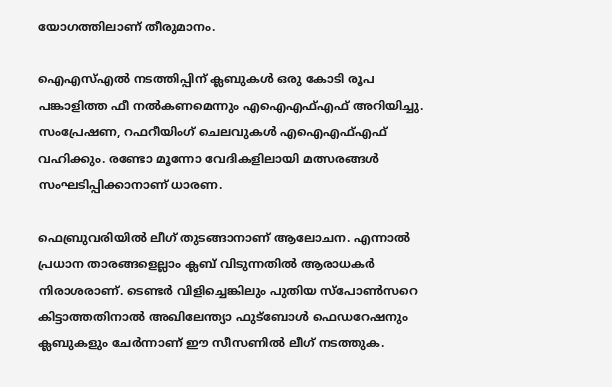യോഗത്തിലാണ് തീരുമാനം.

ഐഎസ്എല്‍ നടത്തിപ്പിന് ക്ലബുകള്‍ ഒരു കോടി രൂപ പങ്കാളിത്ത ഫീ നല്‍കണമെന്നും എഐഎഫ്എഫ് അറിയിച്ചു. സംപ്രേഷണ, റഫറീയിംഗ് ചെലവുകള്‍ എഐഎഫ്എഫ് വഹിക്കും. രണ്ടോ മൂന്നോ വേദികളിലായി മത്സരങ്ങള്‍ സംഘടിപ്പിക്കാനാണ് ധാരണ.

ഫെബ്രുവരിയില്‍ ലീഗ് തുടങ്ങാനാണ് ആലോചന. എന്നാല്‍ പ്രധാന താരങ്ങളെല്ലാം ക്ലബ് വിടുന്നതില്‍ ആരാധകര്‍ നിരാശരാണ്. ടെണ്ടര്‍ വിളിച്ചെങ്കിലും പുതിയ സ്പോണ്‍സറെ കിട്ടാത്തതിനാല്‍ അഖിലേന്ത്യാ ഫുട്ബോള്‍ ഫെഡറേഷനും ക്ലബുകളും ചേര്‍ന്നാണ് ഈ സീസണില്‍ ലീഗ് നടത്തുക.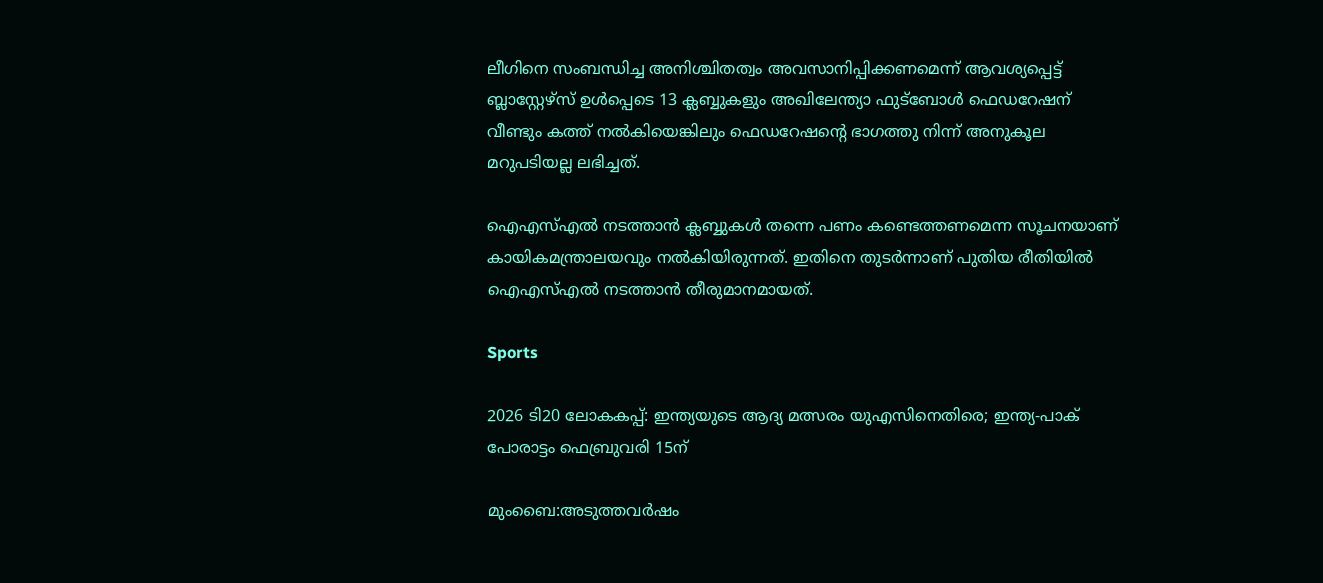ലീഗിനെ സംബന്ധിച്ച അനിശ്ചിതത്വം അവസാനിപ്പിക്കണമെന്ന് ആവശ്യപ്പെട്ട് ബ്ലാസ്റ്റേഴ്സ് ഉള്‍പ്പെടെ 13 ക്ലബ്ബുകളും അഖിലേന്ത്യാ ഫുട്ബോള്‍ ഫെഡറേഷന് വീണ്ടും കത്ത് നല്‍കിയെങ്കിലും ഫെഡറേഷന്‍റെ ഭാഗത്തു നിന്ന് അനുകൂല മറുപടിയല്ല ലഭിച്ചത്.

ഐഎസ്എല്‍ നടത്താന്‍ ക്ലബ്ബുകള്‍ തന്നെ പണം കണ്ടെത്തണമെന്ന സൂചനയാണ് കായികമന്ത്രാലയവും നല്‍കിയിരുന്നത്. ഇതിനെ തുടര്‍ന്നാണ് പുതിയ രീതിയില്‍ ഐഎസ്എല്‍ നടത്താന്‍ തീരുമാനമായത്.

Sports

2026 ടി20 ലോകകപ്പ്: ഇന്ത്യയുടെ ആദ്യ മത്സരം യുഎസിനെതിരെ; ഇന്ത്യ-പാക് പോരാട്ടം ഫെബ്രുവരി 15ന്

മുംബൈ:അടുത്തവര്‍ഷം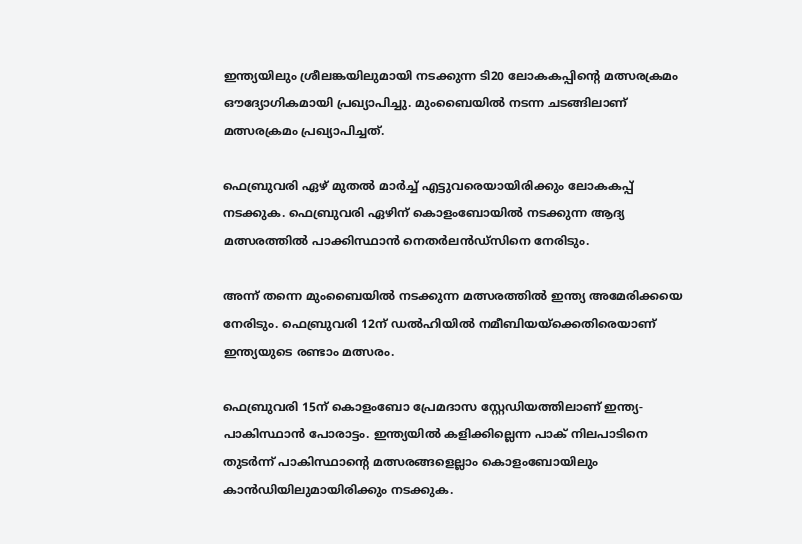ഇന്ത്യയിലും ശ്രീലങ്കയിലുമായി നടക്കുന്ന ടി20 ലോകകപ്പിന്‍റെ മത്സരക്രമം ഔദ്യോഗികമായി പ്രഖ്യാപിച്ചു. മുംബൈയിൽ നടന്ന ചടങ്ങിലാണ് മത്സരക്രമം പ്രഖ്യാപിച്ചത്.

ഫെബ്രുവരി ഏഴ് മുതല്‍ മാര്‍ച്ച് എട്ടുവരെയായിരിക്കും ലോകകപ്പ് നടക്കുക. ഫെബ്രുവരി ഏഴിന് കൊളംബോയിൽ നടക്കുന്ന ആദ്യ മത്സരത്തിൽ പാക്കിസ്ഥാൻ നെതർലൻഡ്സിനെ നേരിടും.

അന്ന് തന്നെ മുംബൈയിൽ നടക്കുന്ന മത്സരത്തിൽ ഇന്ത്യ അമേരിക്കയെ നേരിടും. ഫെബ്രുവരി 12ന് ഡല്‍ഹിയില്‍ നമീബിയയ്ക്കെതിരെയാണ് ഇന്ത്യയുടെ രണ്ടാം മത്സരം.

ഫെബ്രുവരി 15ന് കൊളംബോ പ്രേമദാസ സ്റ്റേഡിയത്തിലാണ് ഇന്ത്യ-പാകിസ്ഥാന്‍ പോരാട്ടം. ഇന്ത്യയില്‍ കളിക്കില്ലെന്ന പാക് നിലപാടിനെ തുടര്‍ന്ന് പാകിസ്ഥാന്‍റെ മത്സരങ്ങളെല്ലാം കൊളംബോയിലും കാന്‍ഡിയിലുമായിരിക്കും നടക്കുക.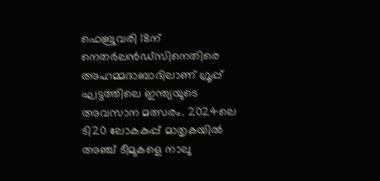ഫെബ്രുവരി 18ന് നെതർലൻഡ്സിനെതിരെ അഹമ്മദാബാദിലാണ് ഗ്രൂപ്പ് ഘട്ടത്തിലെ ഇന്ത്യയുടെ അവസാന മത്സരം. 2024ലെ ടി20 ലോകകപ്പ് മാതൃകയില്‍ അഞ്ച് ടീമുകളെ നാലു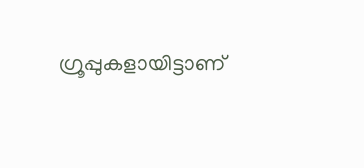ഗ്രൂപ്പുകളായിട്ടാണ്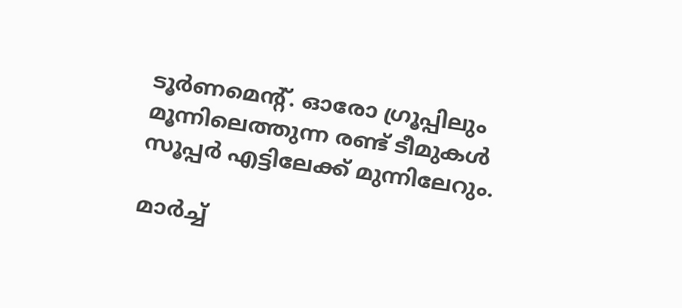ടൂര്‍ണമെന്‍റ്. ഓരോ ഗ്രൂപ്പിലും മൂന്നിലെത്തുന്ന രണ്ട് ടീമുകള്‍ സൂപ്പര്‍ എട്ടിലേക്ക് മുന്നിലേറും.

മാർച്ച്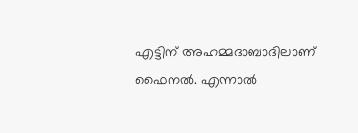എട്ടിന് അഹമ്മദാബാദിലാണ് ഫൈനൽ. എന്നാൽ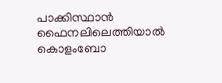പാക്കിസ്ഥാൻ ഫൈനലിലെത്തിയാൽ കൊളംബോ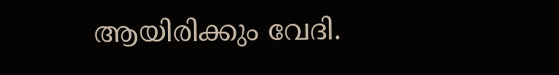ആയിരിക്കും വേദി.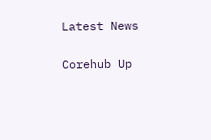Latest News

Corehub Up